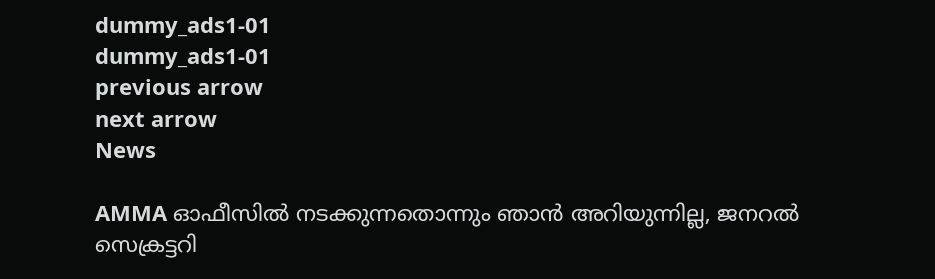dummy_ads1-01
dummy_ads1-01
previous arrow
next arrow
News

AMMA ഓഫീസിൽ നടക്കുന്നതൊന്നും ഞാൻ അറിയുന്നില്ല, ജനറൽ സെക്രട്ടറി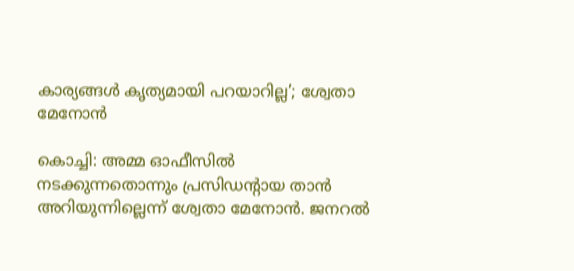കാര്യങ്ങൾ കൃത്യമായി പറയാറില്ല’; ശ്വേതാ മേനോൻ

കൊച്ചി: അമ്മ ഓഫീസില്‍ നടക്കുന്നതൊന്നും പ്രസിഡന്റായ താന്‍ അറിയുന്നില്ലെന്ന് ശ്വേതാ മേനോന്‍. ജനറല്‍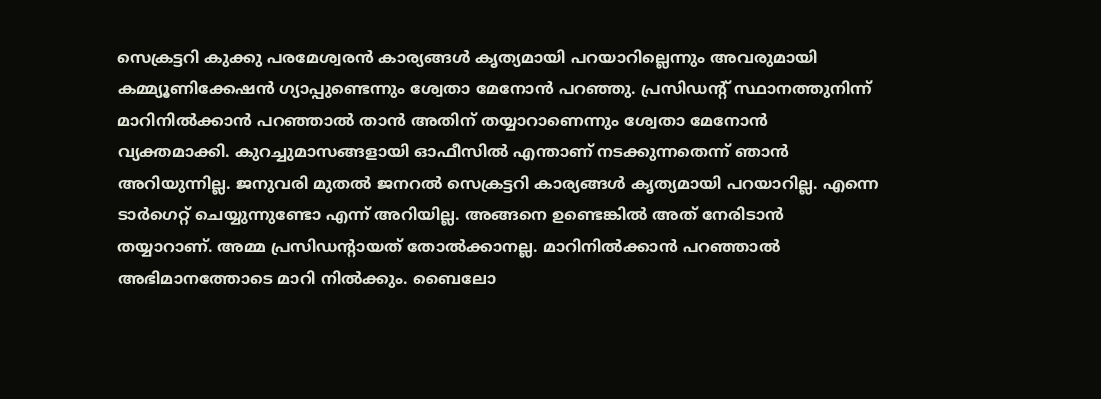സെക്രട്ടറി കുക്കു പരമേശ്വരന്‍ കാര്യങ്ങള്‍ കൃത്യമായി പറയാറില്ലെന്നും അവരുമായി കമ്മ്യൂണിക്കേഷന്‍ ഗ്യാപ്പുണ്ടെന്നും ശ്വേതാ മേനോന്‍ പറഞ്ഞു. പ്രസിഡന്റ് സ്ഥാനത്തുനിന്ന് മാറിനില്‍ക്കാന്‍ പറഞ്ഞാല്‍ താന്‍ അതിന് തയ്യാറാണെന്നും ശ്വേതാ മേനോന്‍ വ്യക്തമാക്കി. കുറച്ചുമാസങ്ങളായി ഓഫീസില്‍ എന്താണ് നടക്കുന്നതെന്ന് ഞാന്‍ അറിയുന്നില്ല. ജനുവരി മുതല്‍ ജനറല്‍ സെക്രട്ടറി കാര്യങ്ങള്‍ കൃത്യമായി പറയാറില്ല. എന്നെ ടാര്‍ഗെറ്റ് ചെയ്യുന്നുണ്ടോ എന്ന് അറിയില്ല. അങ്ങനെ ഉണ്ടെങ്കില്‍ അത് നേരിടാന്‍ തയ്യാറാണ്. അമ്മ പ്രസിഡന്റായത് തോല്‍ക്കാനല്ല. മാറിനില്‍ക്കാന്‍ പറഞ്ഞാല്‍ അഭിമാനത്തോടെ മാറി നില്‍ക്കും. ബൈലോ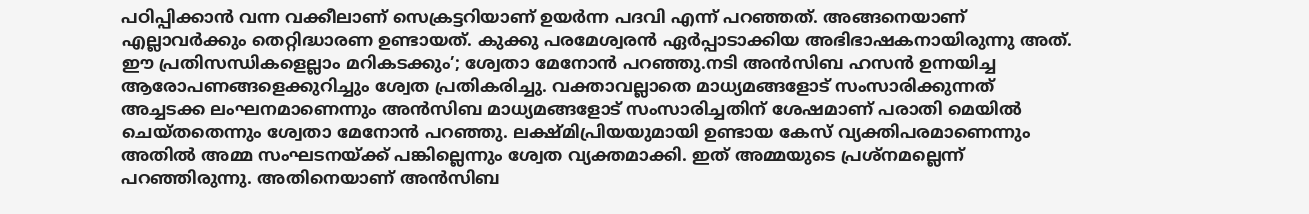പഠിപ്പിക്കാന്‍ വന്ന വക്കീലാണ് സെക്രട്ടറിയാണ് ഉയര്‍ന്ന പദവി എന്ന് പറഞ്ഞത്. അങ്ങനെയാണ് എല്ലാവര്‍ക്കും തെറ്റിദ്ധാരണ ഉണ്ടായത്. കുക്കു പരമേശ്വരന്‍ ഏര്‍പ്പാടാക്കിയ അഭിഭാഷകനായിരുന്നു അത്. ഈ പ്രതിസന്ധികളെല്ലാം മറികടക്കും’; ശ്വേതാ മേനോന്‍ പറഞ്ഞു.നടി അന്‍സിബ ഹസന്‍ ഉന്നയിച്ച ആരോപണങ്ങളെക്കുറിച്ചും ശ്വേത പ്രതികരിച്ചു. വക്താവല്ലാതെ മാധ്യമങ്ങളോട് സംസാരിക്കുന്നത് അച്ചടക്ക ലംഘനമാണെന്നും അന്‍സിബ മാധ്യമങ്ങളോട് സംസാരിച്ചതിന് ശേഷമാണ് പരാതി മെയില്‍ ചെയ്തതെന്നും ശ്വേതാ മേനോന്‍ പറഞ്ഞു. ലക്ഷ്മിപ്രിയയുമായി ഉണ്ടായ കേസ് വ്യക്തിപരമാണെന്നും അതില്‍ അമ്മ സംഘടനയ്ക്ക് പങ്കില്ലെന്നും ശ്വേത വ്യക്തമാക്കി. ഇത് അമ്മയുടെ പ്രശ്‌നമല്ലെന്ന് പറഞ്ഞിരുന്നു. അതിനെയാണ് അന്‍സിബ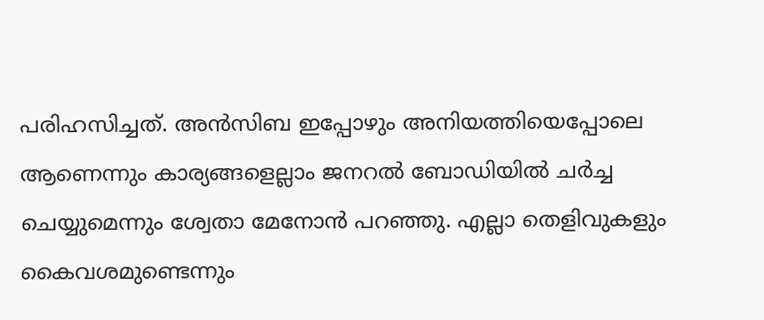പരിഹസിച്ചത്. അന്‍സിബ ഇപ്പോഴും അനിയത്തിയെപ്പോലെ ആണെന്നും കാര്യങ്ങളെല്ലാം ജനറല്‍ ബോഡിയില്‍ ചര്‍ച്ച ചെയ്യുമെന്നും ശ്വേതാ മേനോന്‍ പറഞ്ഞു. എല്ലാ തെളിവുകളും കൈവശമുണ്ടെന്നും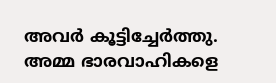അവര്‍ കൂട്ടിച്ചേര്‍ത്തു. അമ്മ ഭാരവാഹികളെ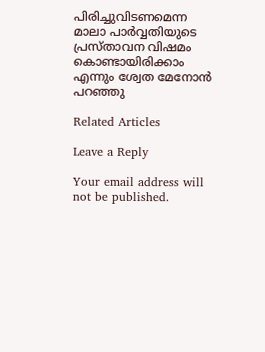പിരിച്ചുവിടണമെന്ന മാലാ പാര്‍വ്വതിയുടെ പ്രസ്താവന വിഷമം കൊണ്ടായിരിക്കാം എന്നും ശ്വേത മേനോന്‍ പറഞ്ഞു

Related Articles

Leave a Reply

Your email address will not be published.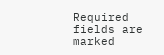Required fields are marked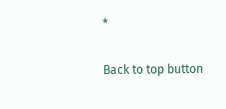*

Back to top button